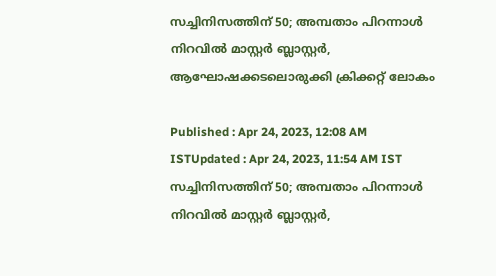സച്ചിനിസത്തിന് 50; അമ്പതാം പിറന്നാള്‍ നിറവില്‍ മാസ്റ്റർ ബ്ലാസ്റ്റർ, ആഘോഷക്കടലൊരുക്കി ക്രിക്കറ്റ് ലോകം

Published : Apr 24, 2023, 12:08 AM ISTUpdated : Apr 24, 2023, 11:54 AM IST
സച്ചിനിസത്തിന് 50; അമ്പതാം പിറന്നാള്‍ നിറവില്‍ മാസ്റ്റർ ബ്ലാസ്റ്റർ,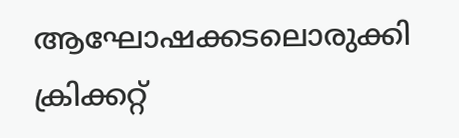ആഘോഷക്കടലൊരുക്കി ക്രിക്കറ്റ്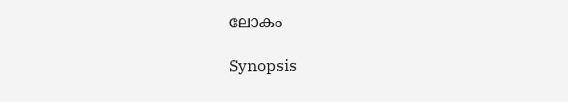ലോകം

Synopsis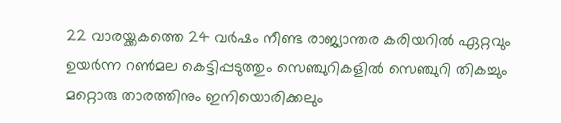22 വാരയ്ക്കകത്തെ 24 വർഷം നീണ്ട രാജ്യാന്തര കരിയറില്‍ ഏറ്റവും ഉയർന്ന റണ്‍മല കെട്ടിപ്പടുത്തും സെഞ്ചുറികളില്‍ സെഞ്ചുറി തികച്ചും മറ്റൊരു താരത്തിനും ഇനിയൊരിക്കലും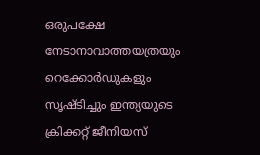ഒരുപക്ഷേ നേടാനാവാത്തയത്രയും റെക്കോർഡുകളും സൃഷ്ടിച്ചും ഇന്ത്യയുടെ ക്രിക്കറ്റ് ജീനിയസ്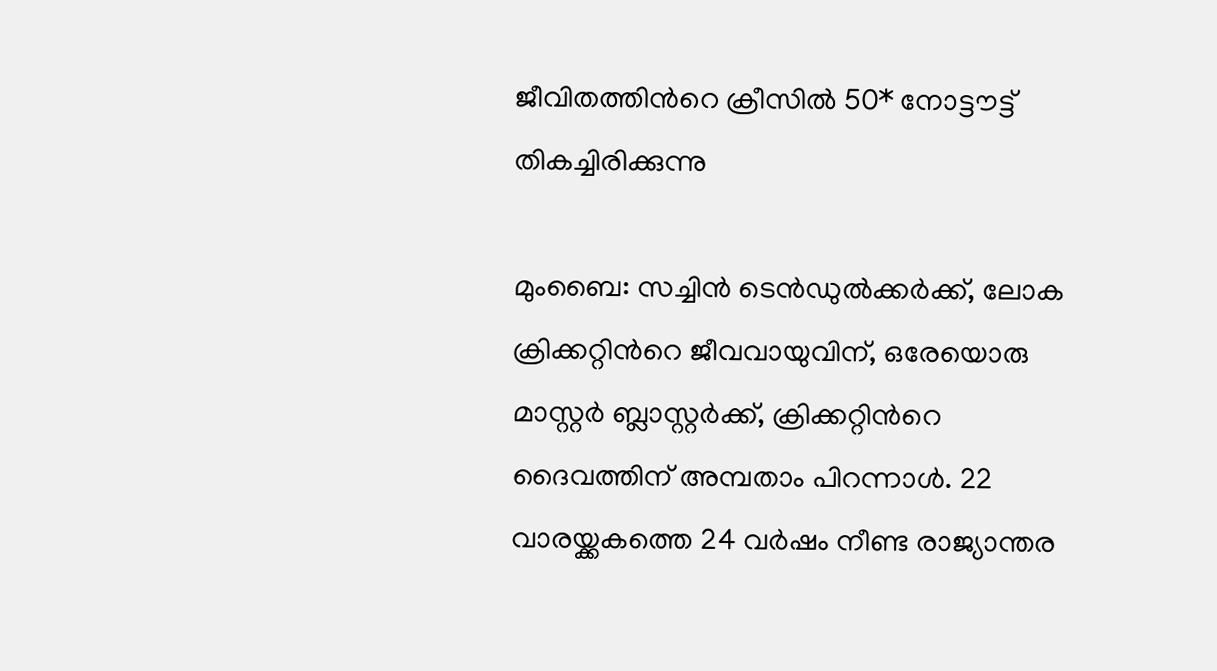ജീവിതത്തിന്‍റെ ക്രീസില്‍ 50* നോട്ടൗട്ട് തികച്ചിരിക്കുന്നു

മുംബൈ: സച്ചിന്‍ ടെന്‍ഡുല്‍ക്കർക്ക്, ലോക ക്രിക്കറ്റിന്‍റെ ജീവവായുവിന്, ഒരേയൊരു മാസ്റ്റർ ബ്ലാസ്റ്റർക്ക്, ക്രിക്കറ്റിന്‍റെ ദൈവത്തിന് അമ്പതാം പിറന്നാള്‍. 22 വാരയ്ക്കകത്തെ 24 വർഷം നീണ്ട രാജ്യാന്തര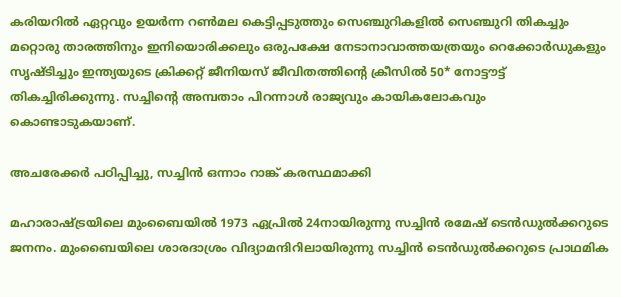കരിയറില്‍ ഏറ്റവും ഉയർന്ന റണ്‍മല കെട്ടിപ്പടുത്തും സെഞ്ചുറികളില്‍ സെഞ്ചുറി തികച്ചും മറ്റൊരു താരത്തിനും ഇനിയൊരിക്കലും ഒരുപക്ഷേ നേടാനാവാത്തയത്രയും റെക്കോർഡുകളും സൃഷ്ടിച്ചും ഇന്ത്യയുടെ ക്രിക്കറ്റ് ജീനിയസ് ജീവിതത്തിന്‍റെ ക്രീസില്‍ 50* നോട്ടൗട്ട് തികച്ചിരിക്കുന്നു. സച്ചിന്‍റെ അമ്പതാം പിറന്നാള്‍ രാജ്യവും കായികലോകവും കൊണ്ടാടുകയാണ്.

അചരേക്കർ പഠിപ്പിച്ചു, സച്ചിന്‍ ഒന്നാം റാങ്ക് കരസ്ഥമാക്കി

മഹാരാഷ്ട്രയിലെ മുംബൈയില്‍ 1973 ഏപ്രില്‍ 24നായിരുന്നു സച്ചിന്‍ രമേഷ് ടെന്‍ഡുല്‍ക്കറുടെ ജനനം. മുംബൈയിലെ ശാരദാശ്രം വിദ്യാമന്ദിറിലായിരുന്നു സച്ചിന്‍ ടെന്‍ഡുല്‍ക്കറുടെ പ്രാഥമിക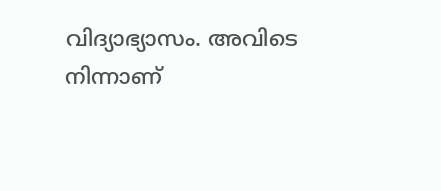വിദ്യാഭ്യാസം. അവിടെ നിന്നാണ്‌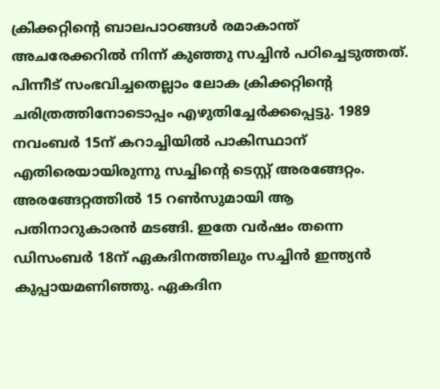ക്രിക്കറ്റിന്‍റെ ബാലപാഠങ്ങൾ രമാകാന്ത് അചരേക്കറിൽ നിന്ന് കുഞ്ഞു സച്ചിൻ പഠിച്ചെടുത്തത്. പിന്നീട് സംഭവിച്ചതെല്ലാം ലോക ക്രിക്കറ്റിന്‍റെ ചരിത്രത്തിനോടൊപ്പം എഴുതിച്ചേർക്കപ്പെട്ടു. 1989 നവംബർ 15ന് കറാച്ചിയില്‍ പാകിസ്ഥാന് എതിരെയായിരുന്നു സച്ചിന്‍റെ ടെസ്റ്റ് അരങ്ങേറ്റം. അരങ്ങേറ്റത്തില്‍ 15 റണ്‍സുമായി ആ പതിനാറുകാരന്‍ മടങ്ങി. ഇതേ വർഷം തന്നെ ഡിസംബർ 18ന് ഏകദിനത്തിലും സച്ചിന്‍ ഇന്ത്യന്‍ കുപ്പായമണിഞ്ഞു. ഏകദിന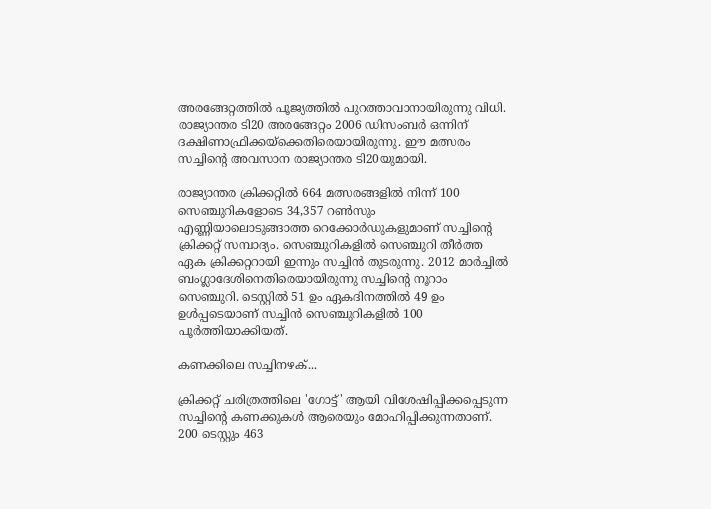അരങ്ങേറ്റത്തില്‍ പൂജ്യത്തില്‍ പുറത്താവാനായിരുന്നു വിധി. രാജ്യാന്തര ടി20 അരങ്ങേറ്റം 2006 ഡിസംബർ ഒന്നിന് ദക്ഷിണാഫ്രിക്കയ്ക്കെതിരെയായിരുന്നു. ഈ മത്സരം സച്ചിന്‍റെ അവസാന രാജ്യാന്തര ടി20യുമായി.

രാജ്യാന്തര ക്രിക്കറ്റില്‍ 664 മത്സരങ്ങളില്‍ നിന്ന് 100 സെഞ്ചുറികളോടെ 34,357 റണ്‍സും എണ്ണിയാലൊടുങ്ങാത്ത റെക്കോർഡുകളുമാണ് സച്ചിന്‍റെ ക്രിക്കറ്റ് സമ്പാദ്യം. സെഞ്ചുറികളിൽ സെഞ്ചുറി തീര്‍ത്ത ഏക ക്രിക്കറ്ററായി ഇന്നും സച്ചിന്‍ തുടരുന്നു. 2012 മാര്‍ച്ചിൽ ബംഗ്ലാദേശിനെതിരെയായിരുന്നു സച്ചിന്‍റെ നൂറാം സെഞ്ചുറി. ടെസ്റ്റിൽ 51 ഉം ഏകദിനത്തിൽ 49 ഉം ഉൾപ്പടെയാണ് സച്ചിന്‍ സെഞ്ചുറികളില്‍ 100 പൂർത്തിയാക്കിയത്.

കണക്കിലെ സച്ചിനഴക്...

ക്രിക്കറ്റ് ചരിത്രത്തിലെ 'ഗോട്ട്' ആയി വിശേഷിപ്പിക്കപ്പെടുന്ന സച്ചിന്‍റെ കണക്കുകള്‍ ആരെയും മോഹിപ്പിക്കുന്നതാണ്. 200 ടെസ്റ്റും 463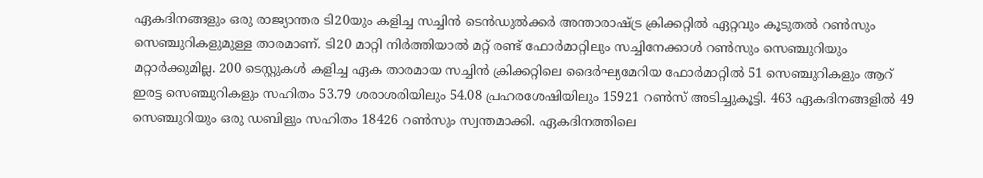ഏകദിനങ്ങളും ഒരു രാജ്യാന്തര ടി20യും കളിച്ച സച്ചിന്‍ ടെന്‍ഡുല്‍ക്കർ അന്താരാഷ്ട്ര ക്രിക്കറ്റില്‍ ഏറ്റവും കൂടുതല്‍ റണ്‍സും സെഞ്ചുറികളുമുള്ള താരമാണ്. ടി20 മാറ്റി നിർത്തിയാല്‍ മറ്റ് രണ്ട് ഫോർമാറ്റിലും സച്ചിനേക്കാള്‍ റണ്‍സും സെഞ്ചുറിയും മറ്റാർക്കുമില്ല. 200 ടെസ്റ്റുകള്‍ കളിച്ച ഏക താരമായ സച്ചിന്‍ ക്രിക്കറ്റിലെ ദൈർഘ്യമേറിയ ഫോർമാറ്റില്‍ 51 സെഞ്ചുറികളും ആറ് ഇരട്ട സെഞ്ചുറികളും സഹിതം 53.79 ശരാശരിയിലും 54.08 പ്രഹരശേഷിയിലും 15921 റണ്‍സ് അടിച്ചുകൂട്ടി. 463 ഏകദിനങ്ങളില്‍ 49 സെഞ്ചുറിയും ഒരു ഡബിളും സഹിതം 18426 റണ്‍സും സ്വന്തമാക്കി. ഏകദിനത്തിലെ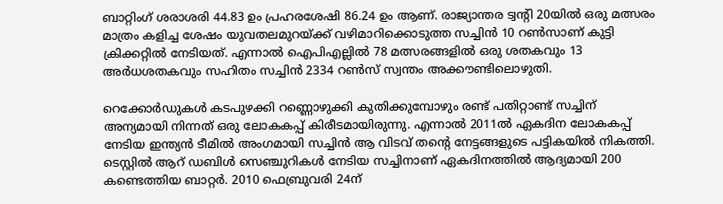ബാറ്റിംഗ് ശരാശരി 44.83 ഉം പ്രഹരശേഷി 86.24 ഉം ആണ്. രാജ്യാന്തര ട്വന്‍റി 20യില്‍ ഒരു മത്സരം മാത്രം കളിച്ച ശേഷം യുവതലമുറയ്ക്ക് വഴിമാറിക്കൊടുത്ത സച്ചിന്‍ 10 റണ്‍സാണ് കുട്ടി ക്രിക്കറ്റില്‍ നേടിയത്. എന്നാല്‍ ഐപിഎല്ലില്‍ 78 മത്സരങ്ങളില്‍ ഒരു ശതകവും 13 അർധശതകവും സഹിതം സച്ചിന്‍ 2334 റണ്‍സ് സ്വന്തം അക്കൗണ്ടിലൊഴുതി.

റെക്കോർഡുകള്‍ കടപുഴക്കി റണ്ണൊഴുക്കി കുതിക്കുമ്പോഴും രണ്ട് പതിറ്റാണ്ട് സച്ചിന് അന്യമായി നിന്നത് ഒരു ലോകകപ്പ് കിരീടമായിരുന്നു. എന്നാല്‍ 2011ല്‍ ഏകദിന ലോകകപ്പ് നേടിയ ഇന്ത്യന്‍ ടീമില്‍ അംഗമായി സച്ചിന്‍ ആ വിടവ് തന്‍റെ നേട്ടങ്ങളുടെ പട്ടികയില്‍ നികത്തി. ടെസ്റ്റില്‍ ആറ് ഡബിള്‍ സെഞ്ചുറികള്‍ നേടിയ സച്ചിനാണ് ഏകദിനത്തില്‍ ആദ്യമായി 200 കണ്ടെത്തിയ ബാറ്റര്‍. 2010 ഫെബ്രുവരി 24ന്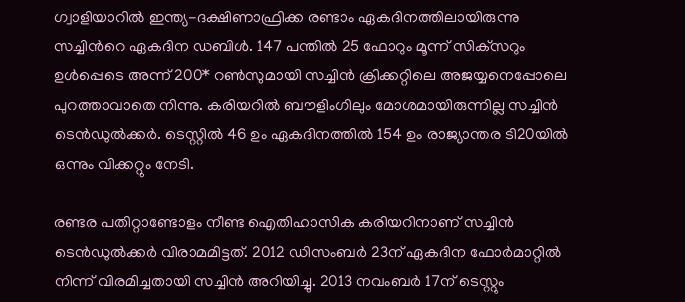ഗ്വാളിയാറില്‍ ഇന്ത്യ-ദക്ഷിണാഫ്രിക്ക രണ്ടാം ഏകദിനത്തിലായിരുന്നു സച്ചിന്‍റെ ഏകദിന ഡബിള്‍. 147 പന്തിൽ 25 ഫോറും മൂന്ന് സിക്‌സറും ഉൾപ്പെടെ അന്ന് 200* റണ്‍സുമായി സച്ചിന്‍ ക്രിക്കറ്റിലെ അജയ്യനെപ്പോലെ പുറത്താവാതെ നിന്നു. കരിയറില്‍ ബൗളിംഗിലും മോശമായിരുന്നില്ല സച്ചിന്‍ ടെന്‍ഡുല്‍ക്കർ. ടെസ്റ്റില്‍ 46 ഉം ഏകദിനത്തില്‍ 154 ഉം രാജ്യാന്തര ടി20യില്‍ ഒന്നും വിക്കറ്റും നേടി.

രണ്ടര പതിറ്റാണ്ടോളം നീണ്ട ഐതിഹാസിക കരിയറിനാണ് സച്ചിന്‍ ടെന്‍ഡുല്‍ക്കർ വിരാമമിട്ടത്. 2012 ഡിസംബർ 23ന് ഏകദിന ഫോർമാറ്റില്‍ നിന്ന് വിരമിച്ചതായി സച്ചിൻ അറിയിച്ചു. 2013 നവംബർ 17ന് ടെസ്റ്റും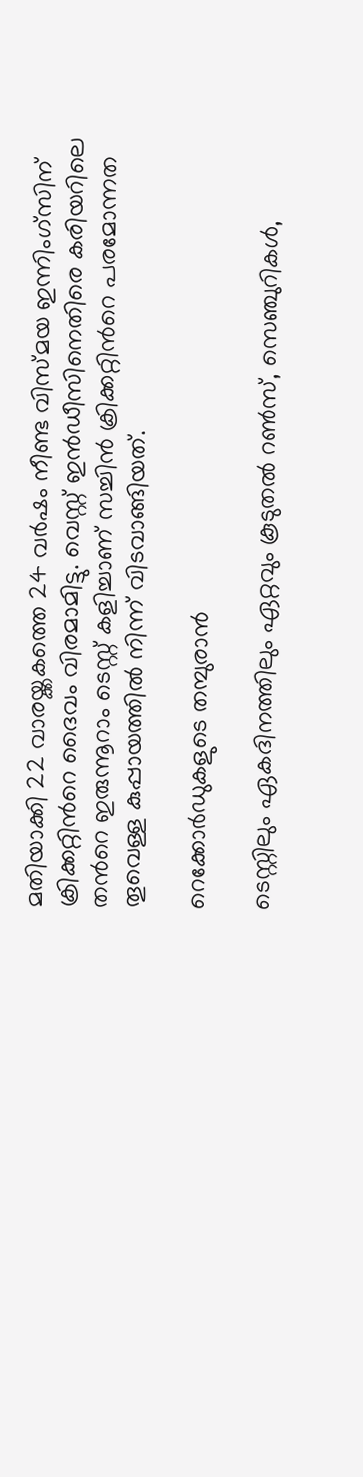മതിയാക്കി 22 വാരയ്ക്കകത്തെ 24 വർഷം നീണ്ട വിസ്മയ ഇന്നിംഗ്സിന് ക്രിക്കറ്റിന്‍റെ ദൈവം വിരമാമിട്ടു. വെസ്റ്റ് ഇൻഡീസിനെതിരെ കരിയറിലെ തന്‍റെ ഇരുന്നൂറാം ടെസ്റ്റ്‌ കളിച്ചാണ് സച്ചിന്‍ ക്രിക്കറ്റിന്‍റെ പരമോന്നത തൂവെള്ള കുപ്പായത്തില്‍ നിന്ന് വിടവാങ്ങിയത്.

റെക്കോർഡുകളുടെ തമ്പുരാന്‍

ടെസ്റ്റിലും ഏകദിനത്തിലും ഏറ്റവും കൂടുതല്‍ റണ്‍സ്, സെഞ്ചുറികള്‍,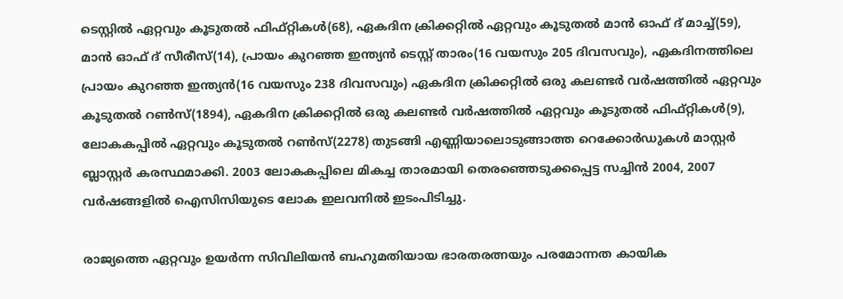ടെസ്റ്റില്‍ ഏറ്റവും കൂടുതല്‍ ഫിഫ്റ്റികള്‍(68), ഏകദിന ക്രിക്കറ്റില്‍ ഏറ്റവും കൂടുതല്‍ മാന്‍ ഓഫ് ദ് മാച്ച്(59), മാന്‍ ഓഫ് ദ് സീരീസ്(14), പ്രായം കുറഞ്ഞ ഇന്ത്യന്‍ ടെസ്റ്റ് താരം(16 വയസും 205 ദിവസവും), ഏകദിനത്തിലെ പ്രായം കുറഞ്ഞ ഇന്ത്യൻ(16 വയസും 238 ദിവസവും) ഏകദിന ക്രിക്കറ്റിൽ ഒരു കലണ്ടർ വർഷത്തിൽ ഏറ്റവും കൂടുതൽ റൺസ്(1894), ഏകദിന ക്രിക്കറ്റിൽ ഒരു കലണ്ടർ വർഷത്തിൽ ഏറ്റവും കൂടുതൽ ഫിഫ്റ്റികള്‍(9), ലോകകപ്പിൽ ഏറ്റവും കൂടുതൽ റൺസ്(2278) തുടങ്ങി എണ്ണിയാലൊടുങ്ങാത്ത റെക്കോർഡുകള്‍ മാസ്റ്റർ ബ്ലാസ്റ്റർ കരസ്ഥമാക്കി. 2003 ലോകകപ്പിലെ മികച്ച താരമായി തെരഞ്ഞെടുക്കപ്പെട്ട സച്ചിന്‍ 2004, 2007 വർഷങ്ങളില്‍ ഐസിസിയുടെ ലോക ഇലവനില്‍ ഇടംപിടിച്ചു.

രാജ്യത്തെ ഏറ്റവും ഉയർന്ന സിവിലിയന്‍ ബഹുമതിയായ ഭാരതരത്നയും പരമോന്നത കായിക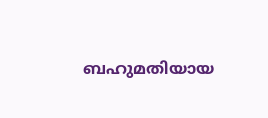ബഹുമതിയായ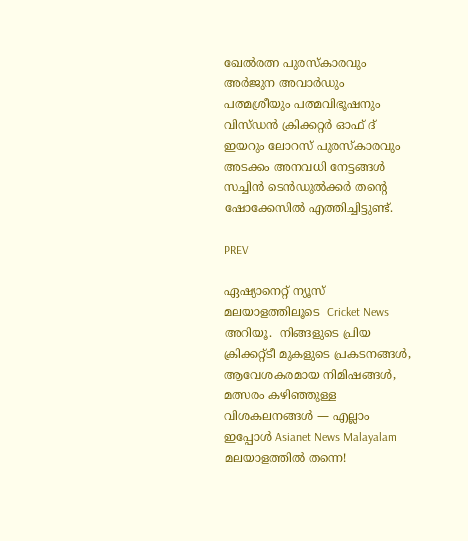ഖേല്‍രത്ന പുരസ്കാരവും അർജുന അവാർഡും പത്മശ്രീയും പത്മവിഭൂഷനും വിസ്ഡന്‍ ക്രിക്കറ്റർ ഓഫ് ദ് ഇയറും ലോറസ് പുരസ്കാരവും അടക്കം അനവധി നേട്ടങ്ങള്‍ സച്ചിന്‍ ടെന്‍ഡുല്‍ക്കർ തന്‍റെ ഷോക്കേസില്‍ എത്തിച്ചിട്ടുണ്ട്.

PREV

ഏഷ്യാനെറ്റ് ന്യൂസ് മലയാളത്തിലൂടെ  Cricket News അറിയൂ.  നിങ്ങളുടെ പ്രിയ ക്രിക്കറ്റ്ടീ മുകളുടെ പ്രകടനങ്ങൾ, ആവേശകരമായ നിമിഷങ്ങൾ, മത്സരം കഴിഞ്ഞുള്ള വിശകലനങ്ങൾ — എല്ലാം ഇപ്പോൾ Asianet News Malayalam മലയാളത്തിൽ തന്നെ!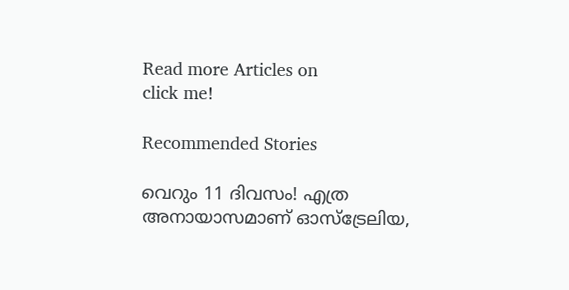Read more Articles on
click me!

Recommended Stories

വെറും 11 ദിവസം! എത്ര അനായാസമാണ് ഓസ്‌ട്രേലിയ,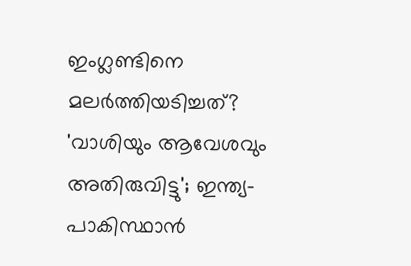ഇംഗ്ലണ്ടിനെ മലര്‍ത്തിയടിച്ചത്?
'വാശിയും ആവേശവും അതിരുവിട്ടു'; ഇന്ത്യ-പാകിസ്ഥാന്‍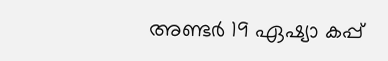അണ്ടര്‍ 19 ഏഷ്യാ കപ്പ്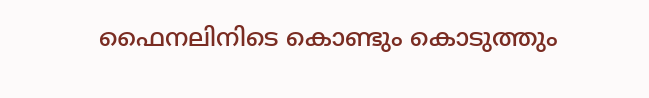ഫൈനലിനിടെ കൊണ്ടും കൊടുത്തും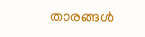താരങ്ങള്‍